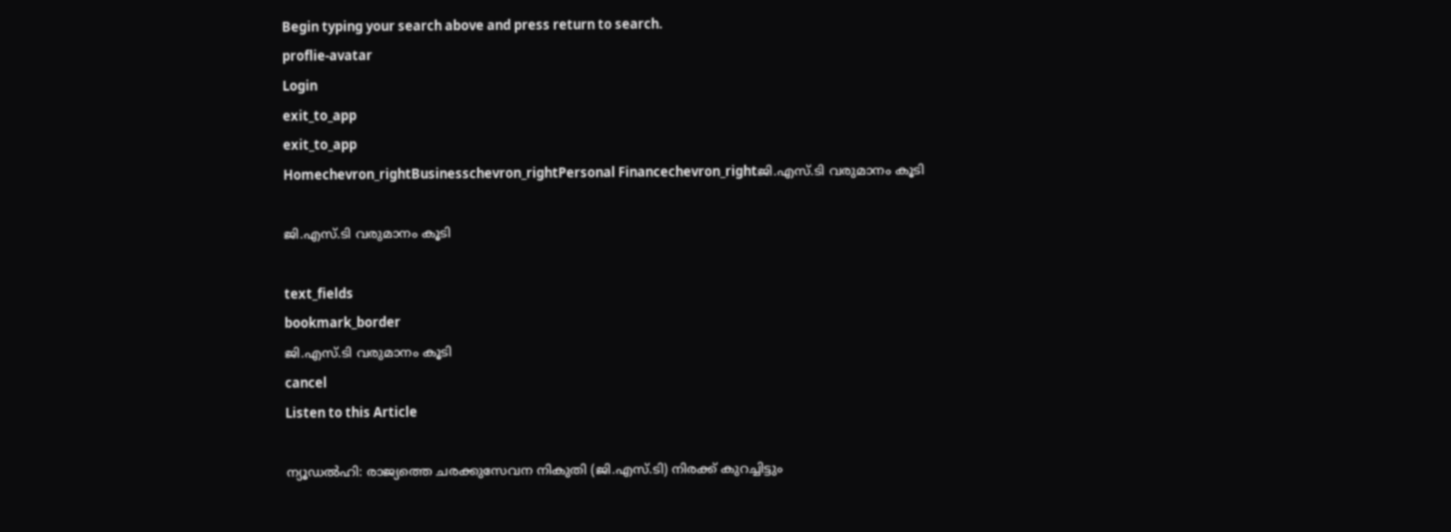Begin typing your search above and press return to search.
proflie-avatar
Login
exit_to_app
exit_to_app
Homechevron_rightBusinesschevron_rightPersonal Financechevron_rightജി.എസ്.ടി വരുമാനം കൂടി

ജി.എസ്.ടി വരുമാനം കൂടി

text_fields
bookmark_border
ജി.എസ്.ടി വരുമാനം കൂടി
cancel
Listen to this Article

ന്യൂഡൽഹി: രാജ്യത്തെ ചരക്കുസേവന നികുതി (ജി.എസ്.ടി) നിരക്ക് കുറച്ചിട്ടും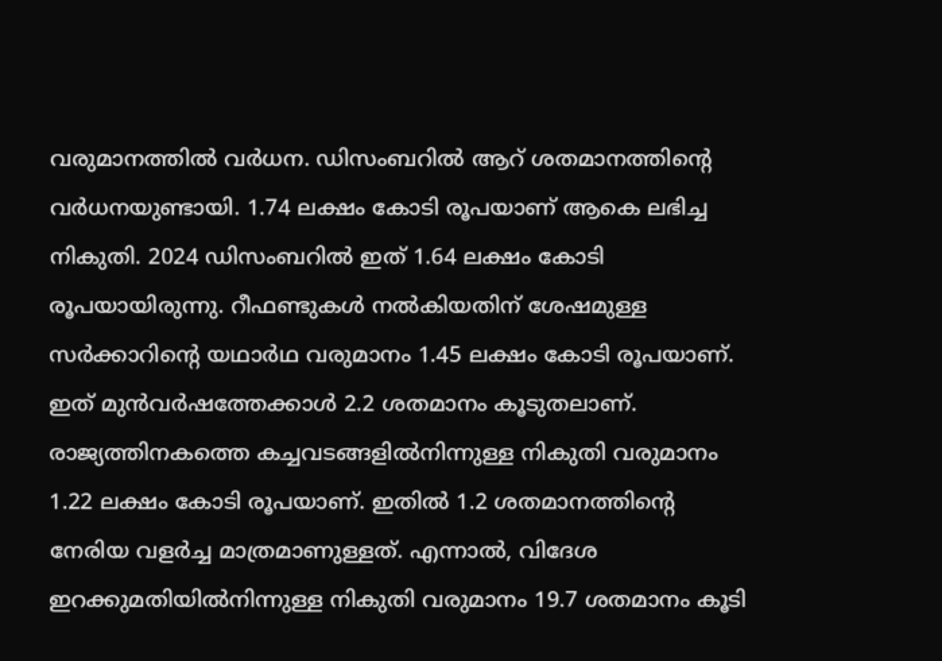വരുമാനത്തിൽ വർധന. ഡിസംബറിൽ ആറ് ശതമാനത്തിന്റെ വർധനയുണ്ടായി. 1.74 ലക്ഷം കോടി രൂപയാണ് ആകെ ലഭിച്ച നികുതി. 2024 ഡിസംബറിൽ ഇത് 1.64 ലക്ഷം കോടി രൂപയായിരുന്നു. റീഫണ്ടുകൾ നൽകിയതിന് ശേഷമുള്ള സർക്കാറിന്റെ യഥാർഥ വരുമാനം 1.45 ലക്ഷം കോടി രൂപയാണ്. ഇത് മുൻവർഷത്തേക്കാൾ 2.2 ശതമാനം കൂടുതലാണ്. രാജ്യത്തിനകത്തെ കച്ചവടങ്ങളിൽനിന്നുള്ള നികുതി വരുമാനം 1.22 ലക്ഷം കോടി രൂപയാണ്. ഇതിൽ 1.2 ശതമാനത്തിന്റെ നേരിയ വളർച്ച മാത്രമാണുള്ളത്. എന്നാൽ, വിദേശ ഇറക്കുമതിയിൽനിന്നുള്ള നികുതി വരുമാനം 19.7 ശതമാനം കൂടി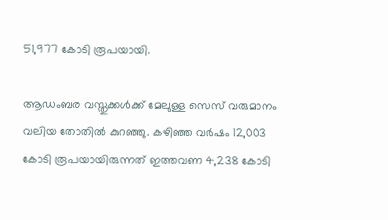51,977 കോടി രൂപയായി.

ആഡംബര വസ്തുക്കൾക്ക് മേലുള്ള സെസ് വരുമാനം വലിയ തോതിൽ കുറഞ്ഞു. കഴിഞ്ഞ വർഷം 12,003 കോടി രൂപയായിരുന്നത് ഇത്തവണ 4,238 കോടി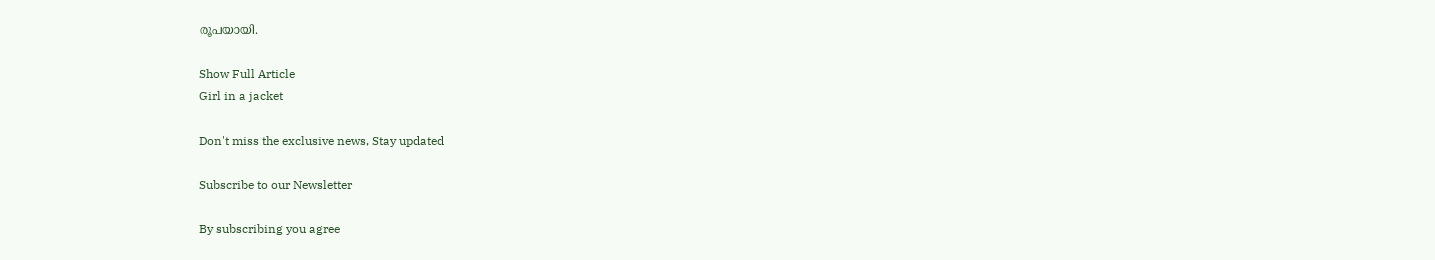രൂപയായി.

Show Full Article
Girl in a jacket

Don't miss the exclusive news, Stay updated

Subscribe to our Newsletter

By subscribing you agree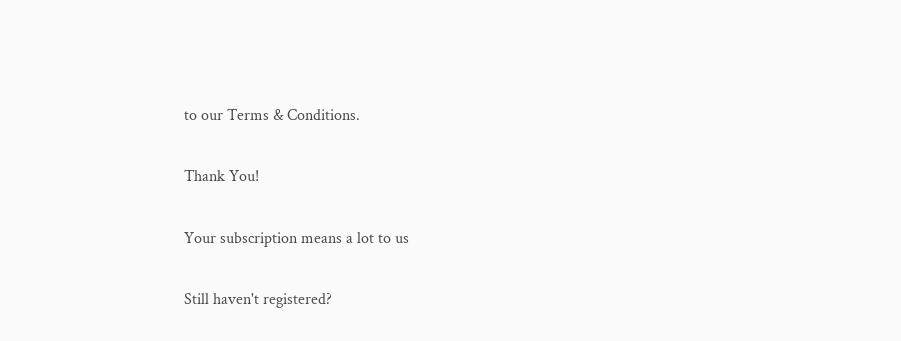to our Terms & Conditions.

Thank You!

Your subscription means a lot to us

Still haven't registered?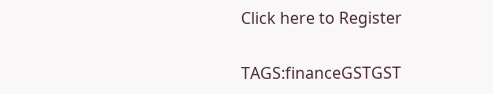Click here to Register

TAGS:financeGSTGST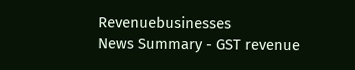Revenuebusinesses
News Summary - GST revenue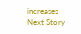increases
Next Story